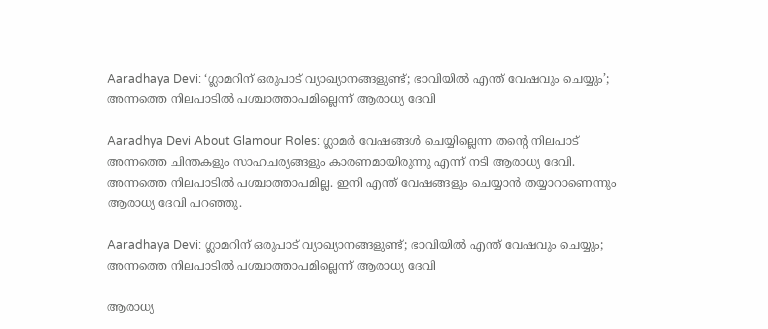Aaradhaya Devi: ‘ഗ്ലാമറിന് ഒരുപാട് വ്യാഖ്യാനങ്ങളുണ്ട്; ഭാവിയിൽ എന്ത് വേഷവും ചെയ്യും’; അന്നത്തെ നിലപാടിൽ പശ്ചാത്താപമില്ലെന്ന് ആരാധ്യ ദേവി

Aaradhya Devi About Glamour Roles: ഗ്ലാമർ വേഷങ്ങൾ ചെയ്യില്ലെന്ന തൻ്റെ നിലപാട് അന്നത്തെ ചിന്തകളും സാഹചര്യങ്ങളും കാരണമായിരുന്നു എന്ന് നടി ആരാധ്യ ദേവി. അന്നത്തെ നിലപാടിൽ പശ്ചാത്താപമില്ല. ഇനി എന്ത് വേഷങ്ങളും ചെയ്യാൻ തയ്യാറാണെന്നും ആരാധ്യ ദേവി പറഞ്ഞു.

Aaradhaya Devi: ഗ്ലാമറിന് ഒരുപാട് വ്യാഖ്യാനങ്ങളുണ്ട്; ഭാവിയിൽ എന്ത് വേഷവും ചെയ്യും; അന്നത്തെ നിലപാടിൽ പശ്ചാത്താപമില്ലെന്ന് ആരാധ്യ ദേവി

ആരാധ്യ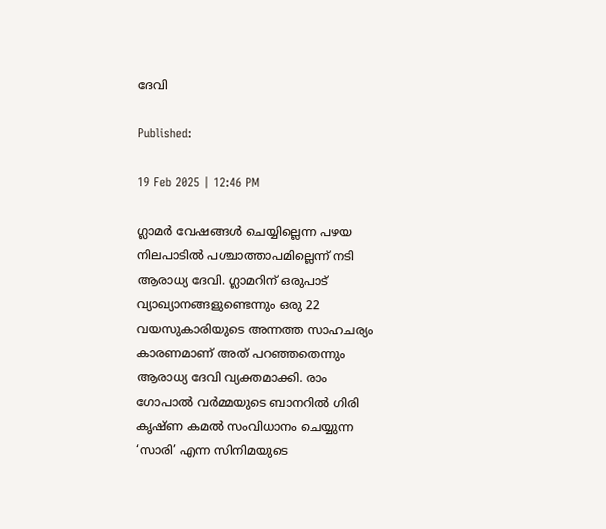ദേവി

Published:

19 Feb 2025 | 12:46 PM

ഗ്ലാമർ വേഷങ്ങൾ ചെയ്യില്ലെന്ന പഴയ നിലപാടിൽ പശ്ചാത്താപമില്ലെന്ന് നടി ആരാധ്യ ദേവി. ഗ്ലാമറിന് ഒരുപാട് വ്യാഖ്യാനങ്ങളുണ്ടെന്നും ഒരു 22 വയസുകാരിയുടെ അന്നത്ത സാഹചര്യം കാരണമാണ് അത് പറഞ്ഞതെന്നും ആരാധ്യ ദേവി വ്യക്തമാക്കി. രാം ഗോപാൽ വർമ്മയുടെ ബാനറിൽ ഗിരി കൃഷ്ണ കമൽ സംവിധാനം ചെയ്യുന്ന ‘സാരി’ എന്ന സിനിമയുടെ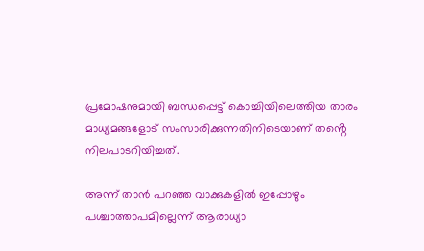പ്രമോഷനുമായി ബന്ധപ്പെട്ട് കൊച്ചിയിലെത്തിയ താരം മാധ്യമങ്ങളോട് സംസാരിക്കുന്നതിനിടെയാണ് തൻ്റെ നിലപാടറിയിച്ചത്.

അന്ന് താൻ പറഞ്ഞ വാക്കുകളിൽ ഇപ്പോഴും പശ്ചാത്താപമില്ലെന്ന് ആരാധ്യാ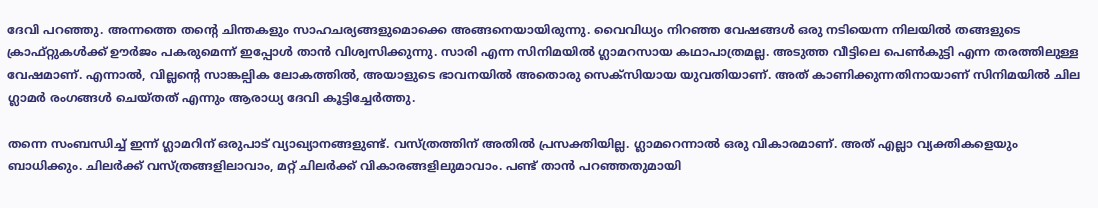ദേവി പറഞ്ഞു. അന്നത്തെ തൻ്റെ ചിന്തകളും സാഹചര്യങ്ങളുമൊക്കെ അങ്ങനെയായിരുന്നു. വൈവിധ്യം നിറഞ്ഞ വേഷങ്ങൾ ഒരു നടിയെന്ന നിലയിൽ തങ്ങളുടെ ക്രാഫ്റ്റുകൾക്ക് ഊർജം പകരുമെന്ന് ഇപ്പോൾ താൻ വിശ്വസിക്കുന്നു. സാരി എന്ന സിനിമയിൽ ഗ്ലാമറസായ കഥാപാത്രമല്ല. അടുത്ത വീട്ടിലെ പെൺകുട്ടി എന്ന തരത്തിലുള്ള വേഷമാണ്. എന്നാൽ, വില്ലൻ്റെ സാങ്കല്പിക ലോകത്തിൽ, അയാളുടെ ഭാവനയിൽ അതൊരു സെക്സിയായ യുവതിയാണ്. അത് കാണിക്കുന്നതിനായാണ് സിനിമയിൽ ചില ഗ്ലാമർ രംഗങ്ങൾ ചെയ്തത് എന്നും ആരാധ്യ ദേവി കൂട്ടിച്ചേർത്തു.

തന്നെ സംബന്ധിച്ച് ഇന്ന് ഗ്ലാമറിന് ഒരുപാട് വ്യാഖ്യാനങ്ങളുണ്ട്. വസ്ത്രത്തിന് അതിൽ പ്രസക്തിയില്ല. ഗ്ലാമറെന്നാൽ ഒരു വികാരമാണ്. അത് എല്ലാ വ്യക്തികളെയും ബാധിക്കും. ചിലർക്ക് വസ്ത്രങ്ങളിലാവാം, മറ്റ് ചിലർക്ക് വികാരങ്ങളിലുമാവാം. പണ്ട് താൻ പറഞ്ഞതുമായി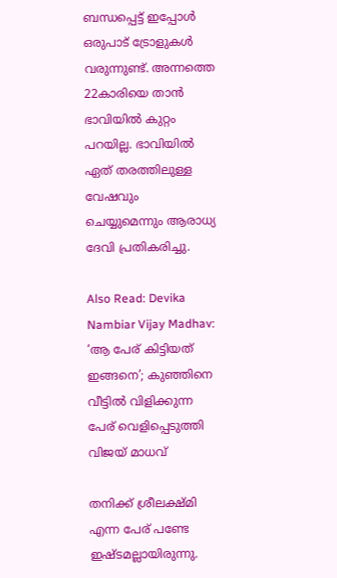ബന്ധപ്പെട്ട് ഇപ്പോൾ ഒരുപാട് ട്രോളുകൾ വരുന്നുണ്ട്. അന്നത്തെ 22കാരിയെ താൻ ഭാവിയിൽ കുറ്റം പറയില്ല. ഭാവിയിൽ ഏത് തരത്തിലുള്ള വേഷവും ചെയ്യുമെന്നും ആരാധ്യ ദേവി പ്രതികരിച്ചു.

Also Read: Devika Nambiar Vijay Madhav: ‘ആ പേര് കിട്ടിയത് ഇങ്ങനെ’; കുഞ്ഞിനെ വീട്ടിൽ വിളിക്കുന്ന പേര് വെളിപ്പെടുത്തി വിജയ് മാധവ്‌

തനിക്ക് ശ്രീലക്ഷ്മി എന്ന പേര് പണ്ടേ ഇഷ്ടമല്ലായിരുന്നു.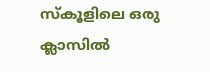സ്കൂളിലെ ഒരു ക്ലാസിൽ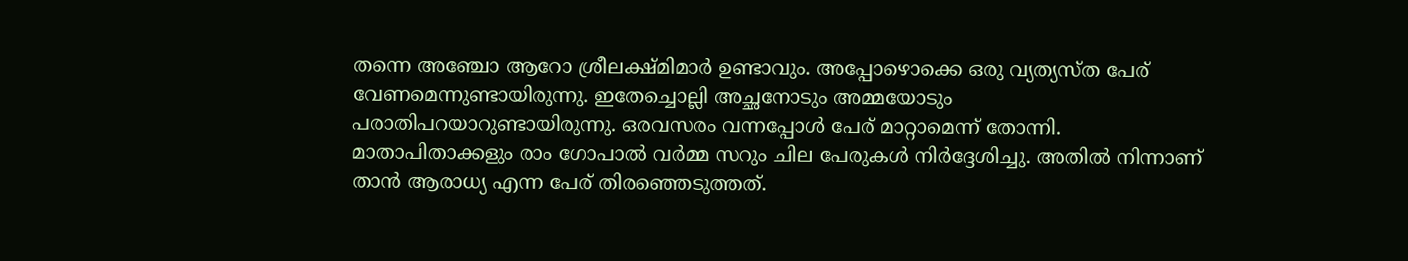തന്നെ അഞ്ചോ ആറോ ശ്രീലക്ഷ്മിമാർ ഉണ്ടാവും. അപ്പോഴൊക്കെ ഒരു വ്യത്യസ്ത പേര് വേണമെന്നുണ്ടായിരുന്നു. ഇതേച്ചൊല്ലി അച്ഛനോടും അമ്മയോടും പരാതിപറയാറുണ്ടായിരുന്നു. ഒരവസരം വന്നപ്പോൾ പേര് മാറ്റാമെന്ന് തോന്നി. മാതാപിതാക്കളും രാം ഗോപാൽ വർമ്മ സറും ചില പേരുകൾ നിർദ്ദേശിച്ചു. അതിൽ നിന്നാണ് താൻ ആരാധ്യ എന്ന പേര് തിരഞ്ഞെടുത്തത്.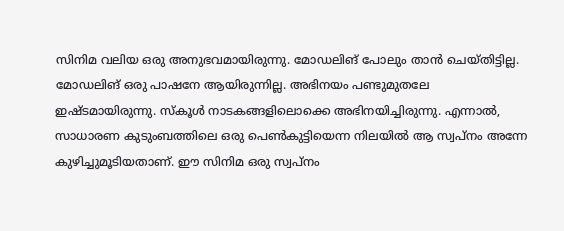സിനിമ വലിയ ഒരു അനുഭവമായിരുന്നു. മോഡലിങ് പോലും താൻ ചെയ്തിട്ടില്ല. മോഡലിങ് ഒരു പാഷനേ ആയിരുന്നില്ല. അഭിനയം പണ്ടുമുതലേ ഇഷ്ടമായിരുന്നു. സ്കൂൾ നാടകങ്ങളിലൊക്കെ അഭിനയിച്ചിരുന്നു. എന്നാൽ, സാധാരണ കുടുംബത്തിലെ ഒരു പെൺകുട്ടിയെന്ന നിലയിൽ ആ സ്വപ്നം അന്നേ കുഴിച്ചുമൂടിയതാണ്. ഈ സിനിമ ഒരു സ്വപ്നം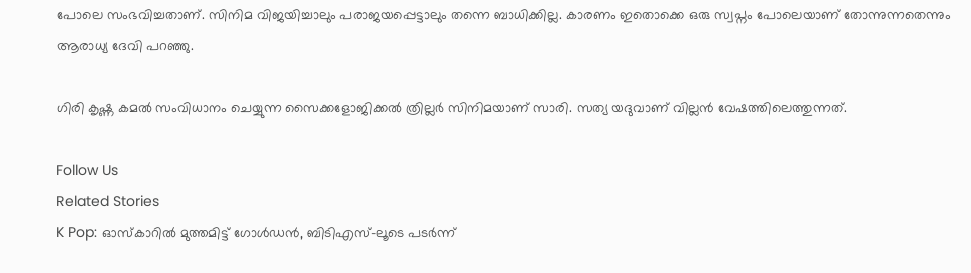പോലെ സംഭവിച്ചതാണ്. സിനിമ വിജയിച്ചാലും പരാജയപ്പെട്ടാലും തന്നെ ബാധിക്കില്ല. കാരണം ഇതൊക്കെ ഒരു സ്വപ്നം പോലെയാണ് തോന്നുന്നതെന്നും ആരാധ്യ ദേവി പറഞ്ഞു.

ഗിരി കൃഷ്ണ കമൽ സംവിധാനം ചെയ്യുന്ന സൈക്കളോജിക്കൽ ത്രില്ലർ സിനിമയാണ് സാരി. സത്യ യദുവാണ് വില്ലൻ വേഷത്തിലെത്തുന്നത്.

Follow Us
Related Stories
K Pop: ഓസ്കാറിൽ മുത്തമിട്ട് ഗോൾഡൻ, ബിടിഎസ്-ലൂടെ പടർന്ന്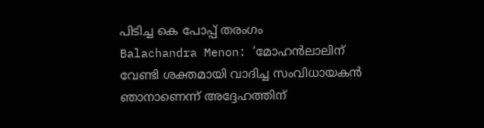പിടിച്ച കെ പോപ്പ് തരംഗം
Balachandra Menon: ‘മോഹന്‍ലാലിന് വേണ്ടി ശക്തമായി വാദിച്ച സംവിധായകന്‍ ഞാനാണെന്ന്‌ അദ്ദേഹത്തിന്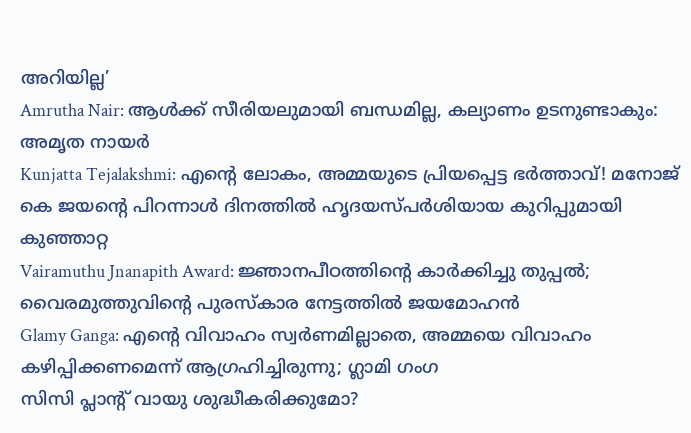അറിയില്ല’
Amrutha Nair: ആള്‍ക്ക് സീരിയലുമായി ബന്ധമില്ല, കല്യാണം ഉടനുണ്ടാകും: അമൃത നായര്‍
Kunjatta Tejalakshmi: എന്റെ ലോകം, അമ്മയുടെ പ്രിയപ്പെട്ട ഭർത്താവ്! മനോജ് കെ ജയന്റെ പിറന്നാൾ ദിനത്തിൽ ഹൃദയസ്പർശിയായ കുറിപ്പുമായി കുഞ്ഞാറ്റ
Vairamuthu Jnanapith Award: ജ്ഞാനപീഠത്തിന്റെ കാർക്കിച്ചു തുപ്പൽ; വൈരമുത്തുവിന്റെ പുരസ്കാര നേട്ടത്തിൽ ജയമോഹൻ
Glamy Ganga: എൻ്റെ വിവാഹം സ്വർണമില്ലാതെ, അമ്മയെ വിവാഹം കഴിപ്പിക്കണമെന്ന് ആഗ്രഹിച്ചിരുന്നു; ഗ്ലാമി ഗംഗ
സിസി പ്ലാന്‍റ് വായു ശുദ്ധീകരിക്കുമോ?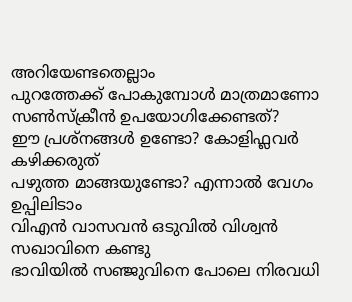അറിയേണ്ടതെല്ലാം
പുറത്തേക്ക് പോകുമ്പോള്‍ മാത്രമാണോ സണ്‍സ്‌ക്രീന്‍ ഉപയോഗിക്കേണ്ടത്?
ഈ പ്രശ്നങ്ങൾ ഉണ്ടോ? കോളിഫ്ലവർ കഴിക്കരുത്
പഴുത്ത മാങ്ങയുണ്ടോ? എന്നാല്‍ വേഗം ഉപ്പിലിടാം
വിഎൻ വാസവൻ ഒടുവിൽ വിശ്വൻ സഖാവിനെ കണ്ടു
ഭാവിയില്‍ സഞ്ജുവിനെ പോലെ നിരവധി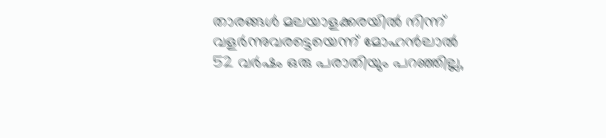താരങ്ങള്‍ മലയാളക്കരയില്‍ നിന്ന്‌ വളര്‍ന്നുവരട്ടെയെന്ന് മോഹന്‍ലാല്‍
52 വർഷം ഒരു പരാതിയും പറഞ്ഞില്ല,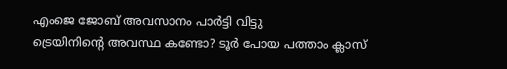എംജെ ജോബ് അവസാനം പാർട്ടി വിട്ടു
ട്രെയിനിന്റെ അവസ്ഥ കണ്ടോ? ടൂര്‍ പോയ പത്താം ക്ലാസ്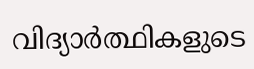വിദ്യാര്‍ത്ഥികളുടെ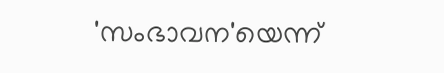'സംഭാവന'യെന്ന്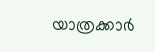യാത്രക്കാര്‍